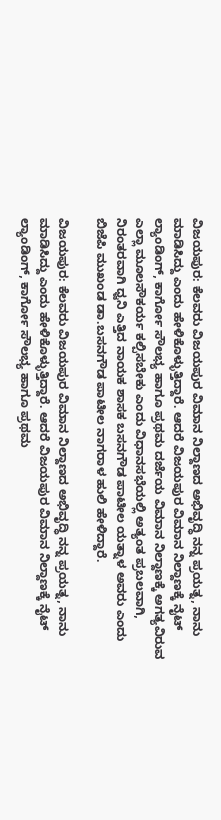ವಿಜಯಪುರ: ಕೆಲವರು ವಿಜಯಪುರ ವಿಮಾನ ನಿಲ್ದಾಣದ ಅಭಿವೃದ್ಧಿ ನನ್ನ ಪ್ರಯತ್ನ, ನಾನು ಮಾಡಿಸಿದ್ದು ಎಂದು ಹೇಳಿಕೊಳ್ಳುತ್ತಿದ್ದಾರೆ. ಆದರೆ ವಿಜಯಪುರ ವಿಮಾನ ನಿಲ್ದಾಣಕ್ಕೆ ನೈಟ್ ಲ್ಯಾಂಡಿಂಗ್, ಕಾರ್ಗೋ ಸೌಲಭ್ಯ ಹಾಗೂ ಪ್ರಥಮ ದರ್ಜೆಯ ವಿಮಾನ ನಿಲ್ದಾಣಕ್ಕೆ ಅಗತ್ಯವಿರುವ ಎಲ್ಲಾ ಮೂಲಸೌಕರ್ಯ ಕಲ್ಪಿಸಬೇಕು ಎಂದು ವಿಧಾನಸಭೆಯಲ್ಲಿ ಅತ್ಯಂತ ಪ್ರಬಲವಾಗಿ, ನಿರಂತರವಾಗಿ ಧ್ವನಿ ಎತ್ತಿದ ನಾಯಕ ಶಾಸಕ ಬಸನಗೌಡ ಪಾಟೀಲ ಯತ್ನಾಳ ಅವರು‌ ಎಂದು ಬಿಜೆಪಿ ಮುಖಂಡ ಡಾ.ಬಸನಗೌಡ ಪಾಟೀಲ ನಾಗರಾಳ ಹುಲಿ ಹೇಳಿದ್ದಾರೆ.

ವಿಜಯಪುರ: ಕೆಲವರು ವಿಜಯಪುರ ವಿಮಾನ ನಿಲ್ದಾಣದ ಅಭಿವೃದ್ಧಿ ನನ್ನ ಪ್ರಯತ್ನ, ನಾನು ಮಾಡಿಸಿದ್ದು ಎಂದು ಹೇಳಿಕೊಳ್ಳುತ್ತಿದ್ದಾರೆ. ಆದರೆ ವಿಜಯಪುರ ವಿಮಾನ ನಿಲ್ದಾಣಕ್ಕೆ ನೈಟ್ ಲ್ಯಾಂಡಿಂಗ್, ಕಾರ್ಗೋ ಸೌಲಭ್ಯ ಹಾಗೂ ಪ್ರಥಮ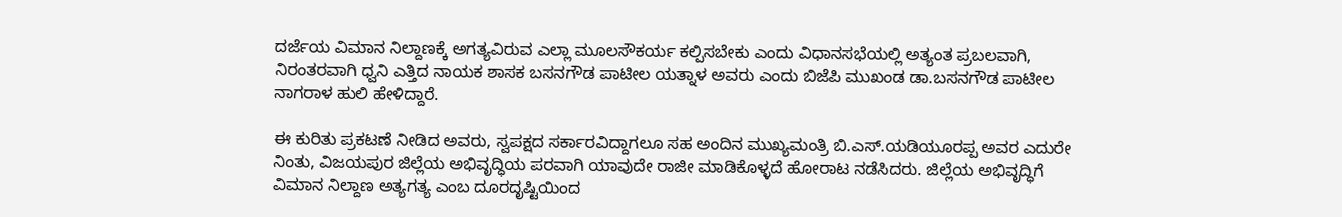ದರ್ಜೆಯ ವಿಮಾನ ನಿಲ್ದಾಣಕ್ಕೆ ಅಗತ್ಯವಿರುವ ಎಲ್ಲಾ ಮೂಲಸೌಕರ್ಯ ಕಲ್ಪಿಸಬೇಕು ಎಂದು ವಿಧಾನಸಭೆಯಲ್ಲಿ ಅತ್ಯಂತ ಪ್ರಬಲವಾಗಿ, ನಿರಂತರವಾಗಿ ಧ್ವನಿ ಎತ್ತಿದ ನಾಯಕ ಶಾಸಕ ಬಸನಗೌಡ ಪಾಟೀಲ ಯತ್ನಾಳ ಅವರು‌ ಎಂದು ಬಿಜೆಪಿ ಮುಖಂಡ ಡಾ.ಬಸನಗೌಡ ಪಾಟೀಲ ನಾಗರಾಳ ಹುಲಿ ಹೇಳಿದ್ದಾರೆ.

ಈ ಕುರಿತು ಪ್ರಕಟಣೆ ನೀಡಿದ ಅವರು, ಸ್ವಪಕ್ಷದ ಸರ್ಕಾರವಿದ್ದಾಗಲೂ ಸಹ ಅಂದಿನ ಮುಖ್ಯಮಂತ್ರಿ ಬಿ.ಎಸ್.ಯಡಿಯೂರಪ್ಪ ಅವರ ಎದುರೇ ನಿಂತು, ವಿಜಯಪುರ ಜಿಲ್ಲೆಯ ಅಭಿವೃದ್ಧಿಯ ಪರವಾಗಿ ಯಾವುದೇ ರಾಜೀ ಮಾಡಿಕೊಳ್ಳದೆ ಹೋರಾಟ ನಡೆಸಿದರು. ಜಿಲ್ಲೆಯ ಅಭಿವೃದ್ಧಿಗೆ ವಿಮಾನ ನಿಲ್ದಾಣ ಅತ್ಯಗತ್ಯ ಎಂಬ ದೂರದೃಷ್ಟಿಯಿಂದ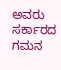ಅವರು ಸರ್ಕಾರದ ಗಮನ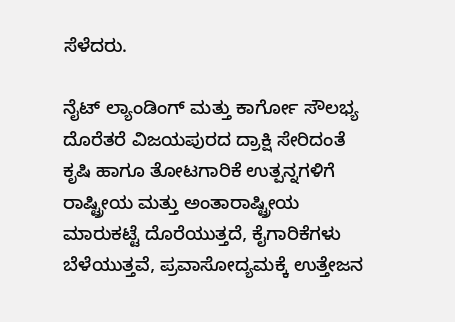ಸೆಳೆದರು.

ನೈಟ್ ಲ್ಯಾಂಡಿಂಗ್ ಮತ್ತು ಕಾರ್ಗೋ ಸೌಲಭ್ಯ ದೊರೆತರೆ ವಿಜಯಪುರದ ದ್ರಾಕ್ಷಿ ಸೇರಿದಂತೆ ಕೃಷಿ ಹಾಗೂ ತೋಟಗಾರಿಕೆ ಉತ್ಪನ್ನಗಳಿಗೆ ರಾಷ್ಟ್ರೀಯ ಮತ್ತು ಅಂತಾರಾಷ್ಟ್ರೀಯ ಮಾರುಕಟ್ಟೆ ದೊರೆಯುತ್ತದೆ, ಕೈಗಾರಿಕೆಗಳು ಬೆಳೆಯುತ್ತವೆ, ಪ್ರವಾಸೋದ್ಯಮಕ್ಕೆ ಉತ್ತೇಜನ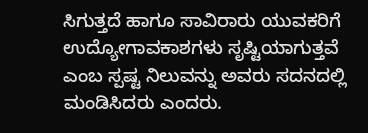ಸಿಗುತ್ತದೆ ಹಾಗೂ ಸಾವಿರಾರು ಯುವಕರಿಗೆ ಉದ್ಯೋಗಾವಕಾಶಗಳು ಸೃಷ್ಟಿಯಾಗುತ್ತವೆ ಎಂಬ ಸ್ಪಷ್ಟ ನಿಲುವನ್ನು ಅವರು ಸದನದಲ್ಲಿ ಮಂಡಿಸಿದರು ಎಂದರು.